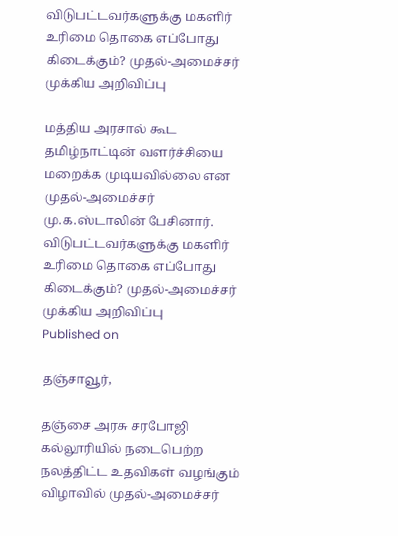விடுபட்டவர்களுக்கு மகளிர் உரிமை தொகை எப்போது கிடைக்கும்? முதல்-அமைச்சர் முக்கிய அறிவிப்பு

மத்திய அரசால் கூட தமிழ்நாட்டின் வளர்ச்சியை மறைக்க முடியவில்லை என முதல்-அமைச்சர் மு.க.ஸ்டாலின் பேசினார்.
விடுபட்டவர்களுக்கு மகளிர் உரிமை தொகை எப்போது கிடைக்கும்? முதல்-அமைச்சர் முக்கிய அறிவிப்பு
Published on

தஞ்சாவூர்,

தஞ்சை அரசு சரபோஜி கல்லூரியில் நடைபெற்ற நலத்திட்ட உதவிகள் வழங்கும் விழாவில் முதல்-அமைச்சர்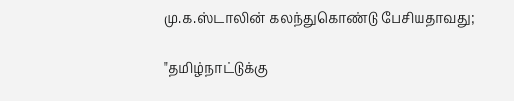மு.க.ஸ்டாலின் கலந்துகொண்டு பேசியதாவது;

"தமிழ்நாட்டுக்கு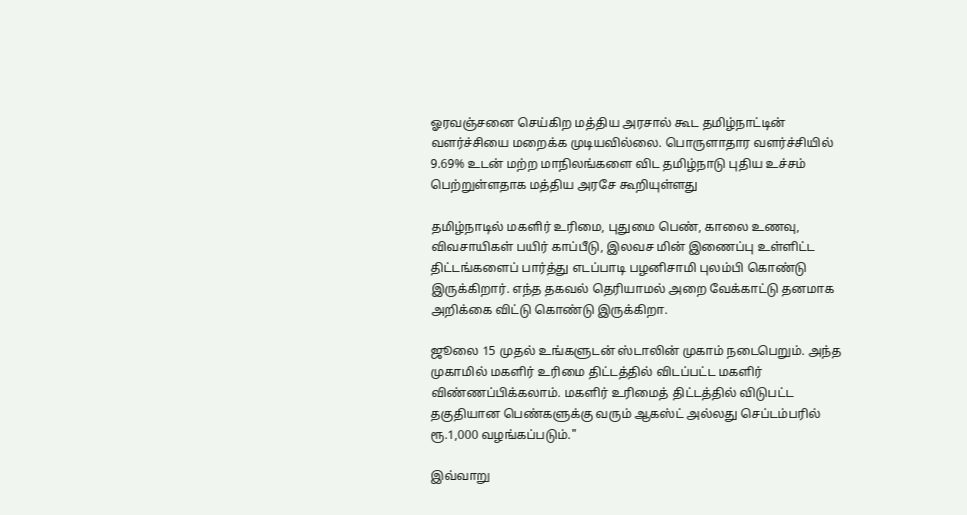ஓரவஞ்சனை செய்கிற மத்திய அரசால் கூட தமிழ்நாட்டின் வளர்ச்சியை மறைக்க முடியவில்லை. பொருளாதார வளர்ச்சியில் 9.69% உடன் மற்ற மாநிலங்களை விட தமிழ்நாடு புதிய உச்சம் பெற்றுள்ளதாக மத்திய அரசே கூறியுள்ளது

தமிழ்நாடில் மகளிர் உரிமை, புதுமை பெண், காலை உணவு, விவசாயிகள் பயிர் காப்பீடு, இலவச மின் இணைப்பு உள்ளிட்ட திட்டங்களைப் பார்த்து எடப்பாடி பழனிசாமி புலம்பி கொண்டு இருக்கிறார். எந்த தகவல் தெரியாமல் அறை வேக்காட்டு தனமாக அறிக்கை விட்டு கொண்டு இருக்கிறா.

ஜூலை 15 முதல் உங்களுடன் ஸ்டாலின் முகாம் நடைபெறும். அந்த முகாமில் மகளிர் உரிமை திட்டத்தில் விடப்பட்ட மகளிர் விண்ணப்பிக்கலாம். மகளிர் உரிமைத் திட்டத்தில் விடுபட்ட தகுதியான பெண்களுக்கு வரும் ஆகஸ்ட் அல்லது செப்டம்பரில் ரூ.1,000 வழங்கப்படும்."

இவ்வாறு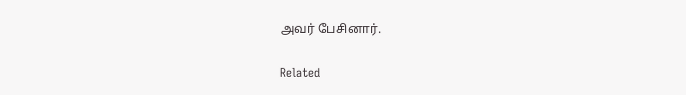அவர் பேசினார்.

Related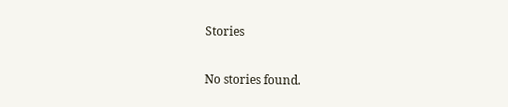Stories

No stories found.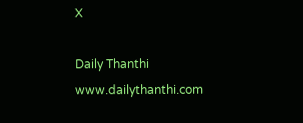X

Daily Thanthi
www.dailythanthi.com